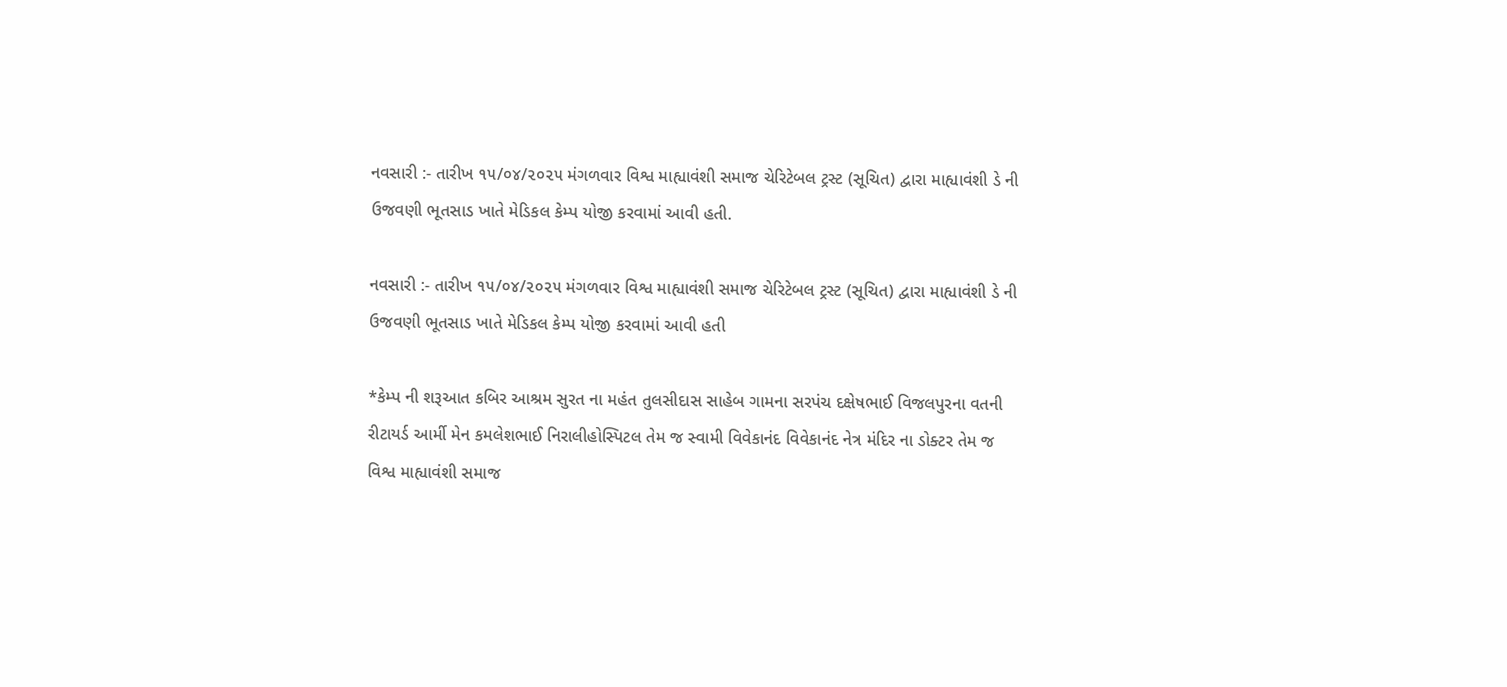નવસારી :- તારીખ ૧૫/૦૪/૨૦૨૫ મંગળવાર વિશ્વ માહ્યાવંશી સમાજ ચેરિટેબલ ટ્રસ્ટ (સૂચિત) દ્વારા માહ્યાવંશી ડે ની ઉજવણી ભૂતસાડ ખાતે મેડિકલ કેમ્પ યોજી કરવામાં આવી હતી.

નવસારી :- તારીખ ૧૫/૦૪/૨૦૨૫ મંગળવાર વિશ્વ માહ્યાવંશી સમાજ ચેરિટેબલ ટ્રસ્ટ (સૂચિત) દ્વારા માહ્યાવંશી ડે ની ઉજવણી ભૂતસાડ ખાતે મેડિકલ કેમ્પ યોજી કરવામાં આવી હતી

*કેમ્પ ની શરૂઆત કબિર આશ્રમ સુરત ના મહંત તુલસીદાસ સાહેબ ગામના સરપંચ દક્ષેષભાઈ વિજલપુરના વતની રીટાયર્ડ આર્મી મેન કમલેશભાઈ નિરાલીહોસ્પિટલ તેમ જ સ્વામી વિવેકાનંદ વિવેકાનંદ નેત્ર મંદિર ના ડોક્ટર તેમ જ વિશ્વ માહ્યાવંશી સમાજ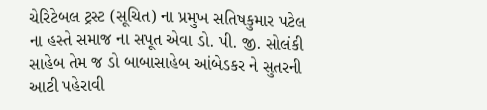ચેરિટેબલ ટ્રસ્ટ (સૂચિત) ના પ્રમુખ સતિષકુમાર પટેલ ના હસ્તે સમાજ ના સપૂત એવા ડો. પી. જી. સોલંકી સાહેબ તેમ જ ડો બાબાસાહેબ આંબેડકર ને સુતરની આટી પહેરાવી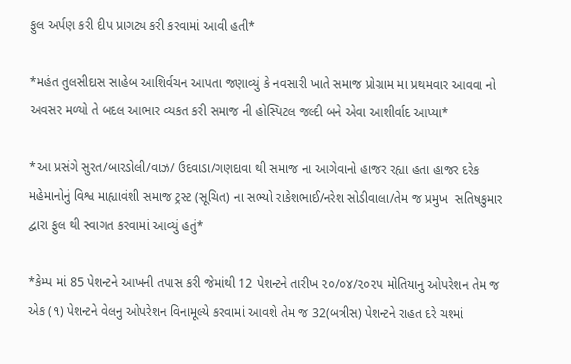ફુલ અર્પણ કરી દીપ પ્રાગટ્ય કરી કરવામાં આવી હતી*

*મહંત તુલસીદાસ સાહેબ આશિર્વચન આપતા જણાવ્યું કે નવસારી ખાતે સમાજ પ્રોગ્રામ મા પ્રથમવાર આવવા નો અવસર મળ્યો તે બદલ આભાર વ્યકત કરી સમાજ ની હોસ્પિટલ જલ્દી બને એવા આશીર્વાદ આપ્યા*

*આ પ્રસંગે સુરત/બારડોલી/વાઝ/ ઉદવાડા/ગણદાવા થી સમાજ ના આગેવાનો હાજર રહ્યા હતા હાજર દરેક મહેમાનોનું વિશ્વ માહ્યાવંશી સમાજ ટ્રસ્ટ (સૂચિત) ના સભ્યો રાકેશભાઈ/નરેશ સોડીવાલા/તેમ જ પ્રમુખ  સતિષકુમાર દ્વારા ફુલ થી સ્વાગત કરવામાં આવ્યું હતું*

*કેમ્પ માં 85 પેશન્ટને આખની તપાસ કરી જેમાંથી 12 પેશન્ટને તારીખ ૨૦/૦૪/૨૦૨૫ મોતિયાનુ ઓપરેશન તેમ જ એક (૧) પેશન્ટને વેલનુ ઓપરેશન વિનામૂલ્યે કરવામાં આવશે તેમ જ 32(બત્રીસ) પેશન્ટને રાહત દરે ચશ્માં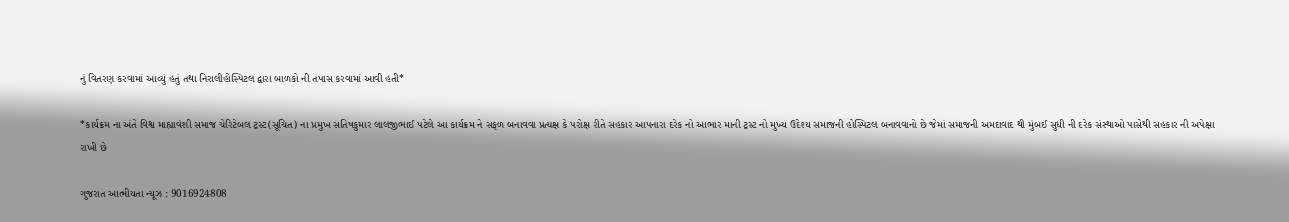નું વિતરણ કરવામાં આવ્યું હતું તથા નિરાલીહોસ્પિટલ દ્વારા બાળકો ની તપાસ કરવામાં આવી હતી*

*કાર્યક્રમ ના અંતે વિશ્વ માહ્યાવંશી સમાજ ચેરિટેબલ ટ્રસ્ટ(સૂચિત) ના પ્રમુખ સતિષકુમાર લાલજીભાઈ પટેલે આ કાર્યક્રમ ને સફળ બનાવવા પ્રત્યક્ષ કે પરોક્ષ રીતે સહકાર આપનારા દરેક નો આભાર માની ટ્રસ્ટ નો મુખ્ય ઉદેશ્ય સમાજની હોસ્પિટલ બનાવવાનો છે જેમાં સમાજની અમદાવાદ થી મુંબઈ સુધી ની દરેક સંસ્થાઓ પાસેથી સહકાર ની અપેક્ષા રાખી છે

ગુજરાત આત્મીયતા ન્યૂઝ : 9016924808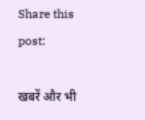Share this post:

खबरें और भी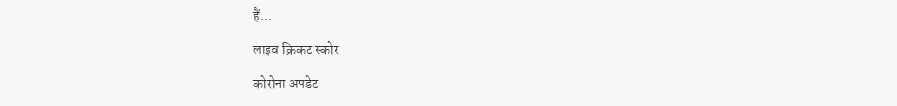हैं...

लाइव क्रिकट स्कोर

कोरोना अपडेट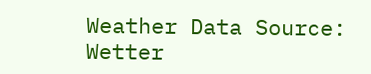Weather Data Source: Wetter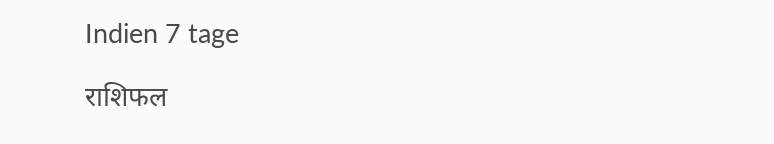Indien 7 tage

राशिफल